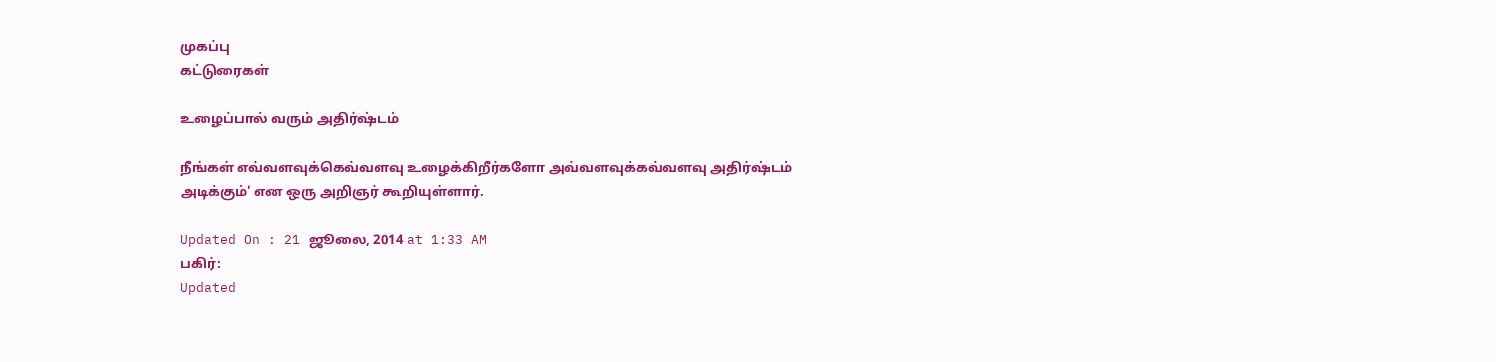முகப்பு
கட்டுரைகள்

உழைப்பால் வரும் அதிர்ஷ்டம்

நீங்கள் எவ்வளவுக்கெவ்வளவு உழைக்கிறீர்களோ அவ்வளவுக்கவ்வளவு அதிர்ஷ்டம் அடிக்கும்' என ஒரு அறிஞர் கூறியுள்ளார்.

Updated On : 21 ஜூலை, 2014 at 1:33 AM
பகிர்:
Updated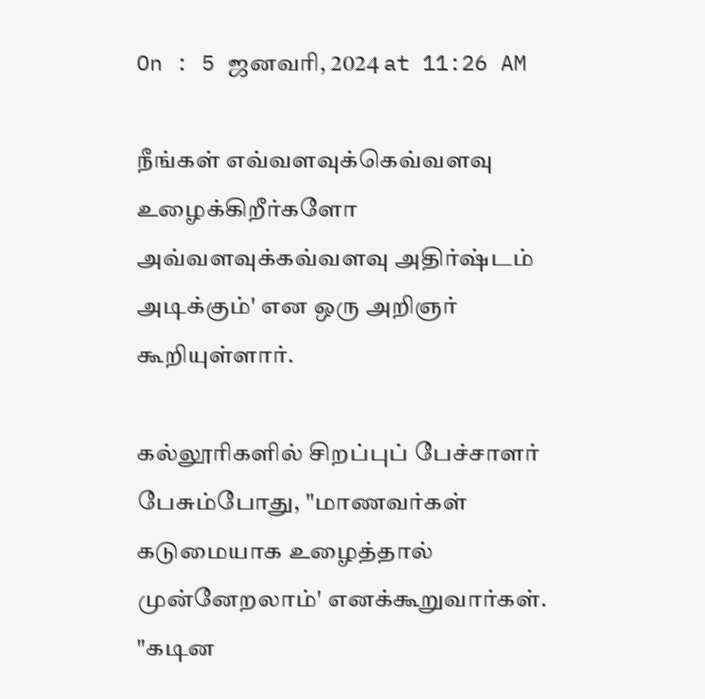On : 5 ஜனவரி, 2024 at 11:26 AM

நீங்கள் எவ்வளவுக்கெவ்வளவு உழைக்கிறீர்களோ அவ்வளவுக்கவ்வளவு அதிர்ஷ்டம் அடிக்கும்' என ஒரு அறிஞர் கூறியுள்ளார்.

கல்லூரிகளில் சிறப்புப் பேச்சாளர் பேசும்போது, "மாணவர்கள் கடுமையாக உழைத்தால் முன்னேறலாம்' எனக்கூறுவார்கள். "கடின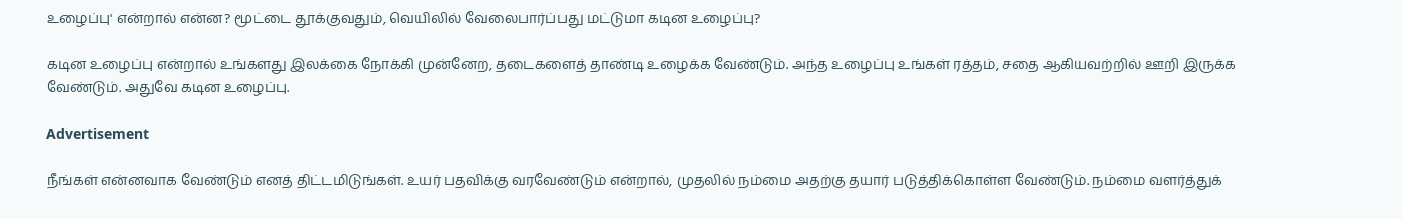உழைப்பு' என்றால் என்ன? மூட்டை தூக்குவதும், வெயிலில் வேலைபார்ப்பது மட்டுமா கடின உழைப்பு?

கடின உழைப்பு என்றால் உங்களது இலக்கை நோக்கி முன்னேற, தடைகளைத் தாண்டி உழைக்க வேண்டும். அந்த உழைப்பு உங்கள் ரத்தம், சதை ஆகியவற்றில் ஊறி இருக்க வேண்டும். அதுவே கடின உழைப்பு.

Advertisement

நீங்கள் என்னவாக வேண்டும் எனத் திட்டமிடுங்கள். உயர் பதவிக்கு வரவேண்டும் என்றால், முதலில் நம்மை அதற்கு தயார் படுத்திக்கொள்ள வேண்டும். நம்மை வளர்த்துக்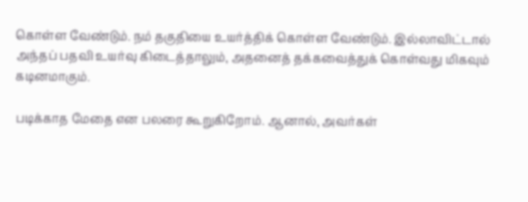கொள்ள வேண்டும். நம் தகுதியை உயர்த்திக் கொள்ள வேண்டும். இல்லாவிட்டால் அந்தப் பதவி உயர்வு கிடைத்தாலும், அதனைத் தக்கவைத்துக் கொள்வது மிகவும் கடினமாகும்.

படிக்காத மேதை என பலரை கூறுகிறோம். ஆனால், அவர்கள்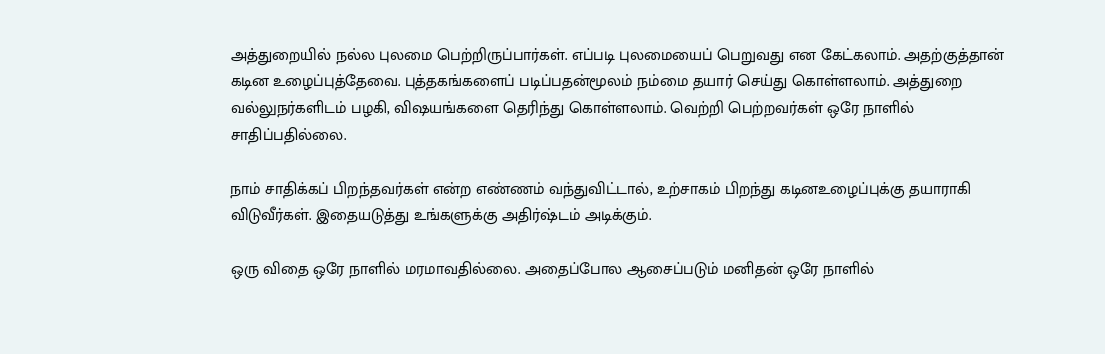அத்துறையில் நல்ல புலமை பெற்றிருப்பார்கள். எப்படி புலமையைப் பெறுவது என கேட்கலாம். அதற்குத்தான் கடின உழைப்புத்தேவை. புத்தகங்களைப் படிப்பதன்மூலம் நம்மை தயார் செய்து கொள்ளலாம். அத்துறை வல்லுநர்களிடம் பழகி, விஷயங்களை தெரிந்து கொள்ளலாம். வெற்றி பெற்றவர்கள் ஒரே நாளில் சாதிப்பதில்லை.

நாம் சாதிக்கப் பிறந்தவர்கள் என்ற எண்ணம் வந்துவிட்டால், உற்சாகம் பிறந்து கடினஉழைப்புக்கு தயாராகி விடுவீர்கள். இதையடுத்து உங்களுக்கு அதிர்ஷ்டம் அடிக்கும்.

ஒரு விதை ஒரே நாளில் மரமாவதில்லை. அதைப்போல ஆசைப்படும் மனிதன் ஒரே நாளில்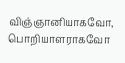விஞ்ஞானியாகவோ, பொறியாளராகவோ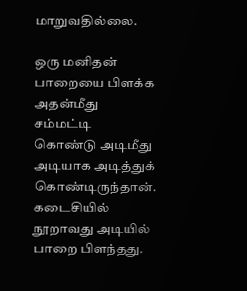மாறுவதில்லை.

ஒரு மனிதன் பாறையை பிளக்க அதன்மீது சம்மட்டி கொண்டு அடிமீது அடியாக அடித்துக் கொண்டிருந்தான். கடைசியில் நூறாவது அடியில் பாறை பிளந்தது.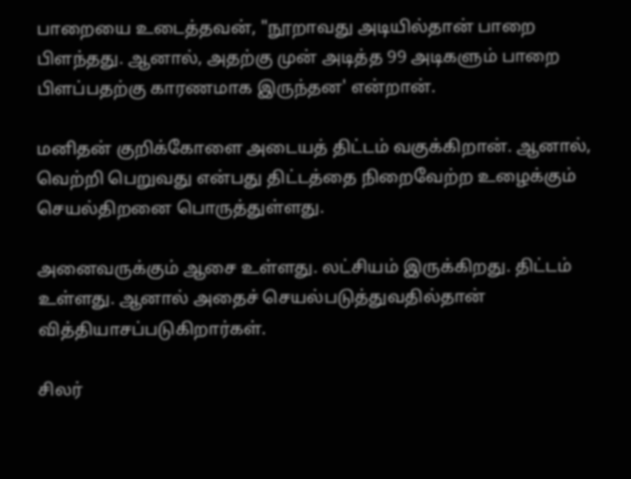பாறையை உடைத்தவன், "நூறாவது அடியில்தான் பாறை பிளந்தது. ஆனால், அதற்கு முன் அடித்த 99 அடிகளும் பாறை பிளப்பதற்கு காரணமாக இருந்தன' என்றான்.

மனிதன் குறிக்கோளை அடையத் திட்டம் வகுக்கிறான். ஆனால், வெற்றி பெறுவது என்பது திட்டத்தை நிறைவேற்ற உழைக்கும் செயல்திறனை பொருத்துள்ளது.

அனைவருக்கும் ஆசை உள்ளது. லட்சியம் இருக்கிறது. திட்டம் உள்ளது. ஆனால் அதைச் செயல்படுத்துவதில்தான் வித்தியாசப்படுகிறார்கள்.

சிலர்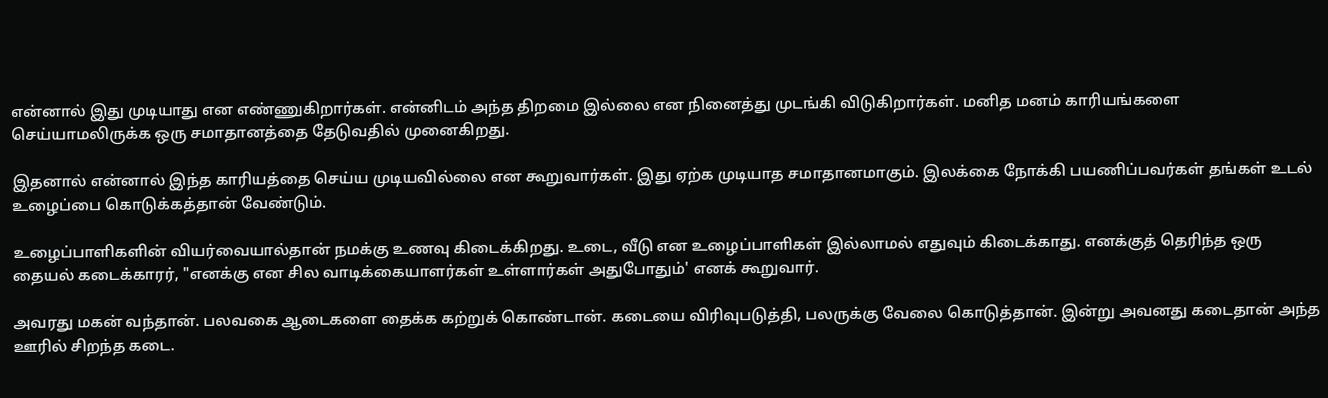என்னால் இது முடியாது என எண்ணுகிறார்கள். என்னிடம் அந்த திறமை இல்லை என நினைத்து முடங்கி விடுகிறார்கள். மனித மனம் காரியங்களை செய்யாமலிருக்க ஒரு சமாதானத்தை தேடுவதில் முனைகிறது.

இதனால் என்னால் இந்த காரியத்தை செய்ய முடியவில்லை என கூறுவார்கள். இது ஏற்க முடியாத சமாதானமாகும். இலக்கை நோக்கி பயணிப்பவர்கள் தங்கள் உடல் உழைப்பை கொடுக்கத்தான் வேண்டும்.

உழைப்பாளிகளின் வியர்வையால்தான் நமக்கு உணவு கிடைக்கிறது. உடை, வீடு என உழைப்பாளிகள் இல்லாமல் எதுவும் கிடைக்காது. எனக்குத் தெரிந்த ஒரு தையல் கடைக்காரர், "எனக்கு என சில வாடிக்கையாளர்கள் உள்ளார்கள் அதுபோதும்' எனக் கூறுவார்.

அவரது மகன் வந்தான். பலவகை ஆடைகளை தைக்க கற்றுக் கொண்டான். கடையை விரிவுபடுத்தி, பலருக்கு வேலை கொடுத்தான். இன்று அவனது கடைதான் அந்த ஊரில் சிறந்த கடை.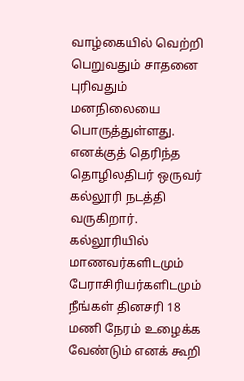வாழ்கையில் வெற்றி பெறுவதும் சாதனை புரிவதும் மனநிலையை பொருத்துள்ளது. எனக்குத் தெரிந்த தொழிலதிபர் ஒருவர் கல்லூரி நடத்தி வருகிறார். கல்லூரியில் மாணவர்களிடமும் பேராசிரியர்களிடமும் நீங்கள் தினசரி 18 மணி நேரம் உழைக்க வேண்டும் எனக் கூறி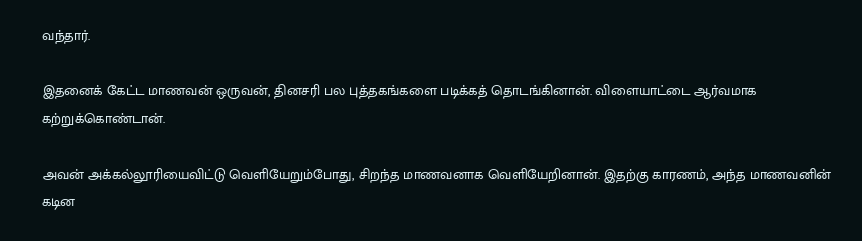வந்தார்.

இதனைக் கேட்ட மாணவன் ஒருவன், தினசரி பல புத்தகங்களை படிக்கத் தொடங்கினான். விளையாட்டை ஆர்வமாக கற்றுக்கொண்டான்.

அவன் அக்கல்லூரியைவிட்டு வெளியேறும்போது, சிறந்த மாணவனாக வெளியேறினான். இதற்கு காரணம், அந்த மாணவனின் கடின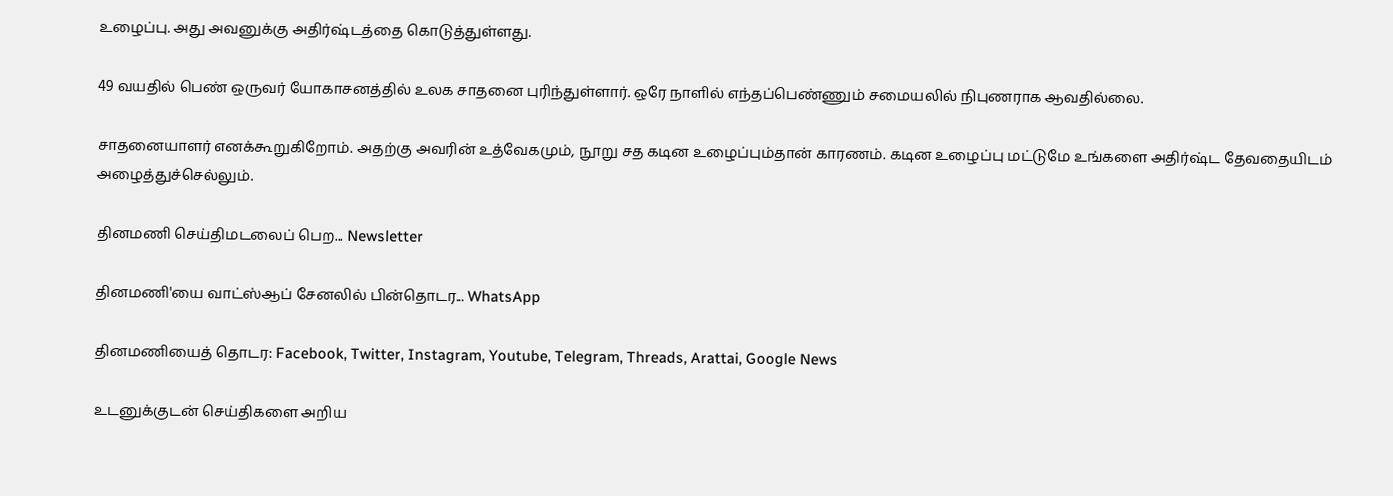உழைப்பு. அது அவனுக்கு அதிர்ஷ்டத்தை கொடுத்துள்ளது.

49 வயதில் பெண் ஒருவர் யோகாசனத்தில் உலக சாதனை புரிந்துள்ளார். ஒரே நாளில் எந்தப்பெண்ணும் சமையலில் நிபுணராக ஆவதில்லை.

சாதனையாளர் எனக்கூறுகிறோம். அதற்கு அவரின் உத்வேகமும், நூறு சத கடின உழைப்பும்தான் காரணம். கடின உழைப்பு மட்டுமே உங்களை அதிர்ஷ்ட தேவதையிடம் அழைத்துச்செல்லும்.

தினமணி செய்திமடலைப் பெற... Newsletter

தினமணி'யை வாட்ஸ்ஆப் சேனலில் பின்தொடர... WhatsApp

தினமணியைத் தொடர: Facebook, Twitter, Instagram, Youtube, Telegram, Threads, Arattai, Google News

உடனுக்குடன் செய்திகளை அறிய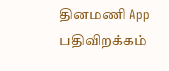தினமணி App பதிவிறக்கம்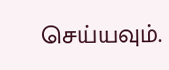செய்யவும்.